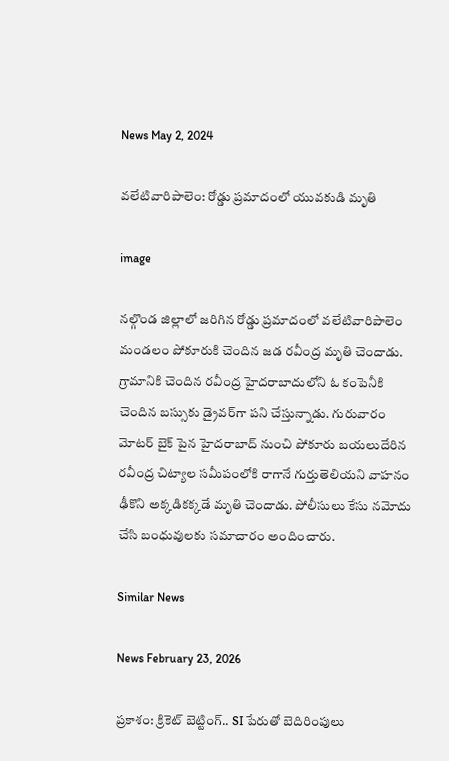News May 2, 2024

వలేటివారిపాలెం: రోడ్డు ప్రమాదంలో యువకుడి మృతి

image

నల్గొండ జిల్లాలో జరిగిన రోడ్డు ప్రమాదంలో వలేటివారిపాలెం మండలం పోకూరుకి చెందిన జడ రవీంద్ర మృతి చెందాడు. గ్రామానికి చెందిన రవీంద్ర హైదరాబాదులోని ఓ కంపెనీకి చెందిన బస్సుకు డ్రైవర్‌గా పని చేస్తున్నాడు. గురువారం మోటర్ బైక్ పైన హైదరాబాద్ నుంచి పోకూరు బయలుదేరిన రవీంద్ర చిట్యాల సమీపంలోకి రాగానే గుర్తుతెలియని వాహనం ఢీకొని అక్కడికక్కడే మృతి చెందాడు. పోలీసులు కేసు నమోదు చేసి బంధువులకు సమాచారం అందించారు.

Similar News

News February 23, 2026

ప్రకాశం: క్రికెట్ బెట్టింగ్.. SI పేరుతో బెదిరింపులు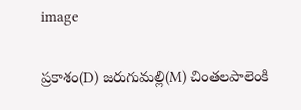image

ప్రకాశం(D) జరుగుమల్లి(M) చింతలపాలెంకి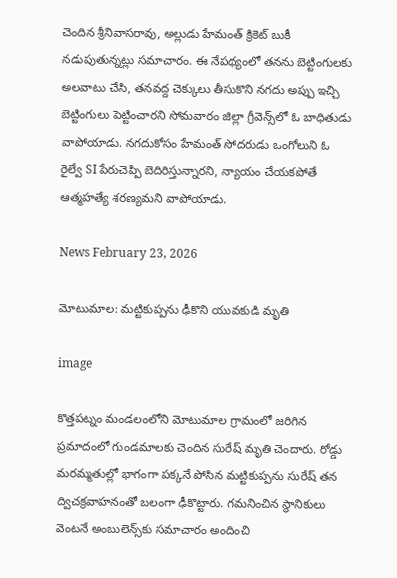చెందిన శ్రీనివాసరావు, అల్లుడు హేమంత్ క్రికెట్ బుకీ నడుపుతున్నట్లు సమాచారం. ఈ నేపథ్యంలో తనను బెట్టింగులకు అలవాటు చేసి, తనవద్ద చెక్కులు తీసుకొని నగదు అప్పు ఇచ్చి బెట్టింగులు పెట్టించారని సోమవారం జిల్లా గ్రీవెన్స్‌లో ఓ బాధితుడు వాపోయాడు. నగదుకోసం హేమంత్ సోదరుడు ఒంగోలుని ఓ రైల్వే SI పేరుచెప్పి బెదిరిస్తున్నారని, న్యాయం చేయకపోతే ఆత్మహత్యే శరణ్యమని వాపోయాడు.

News February 23, 2026

మోటుమాల: మట్టికుప్పను ఢీకొని యువకుడి మృతి

image

కొత్తపట్నం మండలంలోని మోటుమాల గ్రామంలో జరిగిన ప్రమాదంలో గుండమాలకు చెందిన సురేష్‌ మృతి చెందారు. రోడ్డు మరమ్మతుల్లో భాగంగా పక్కనే పోసిన మట్టికుప్పను సురేష్ తన ద్విచక్రవాహనంతో బలంగా ఢీకొట్టారు. గమనించిన స్థానికులు వెంటనే అంబులెన్స్‌కు సమాచారం అందించి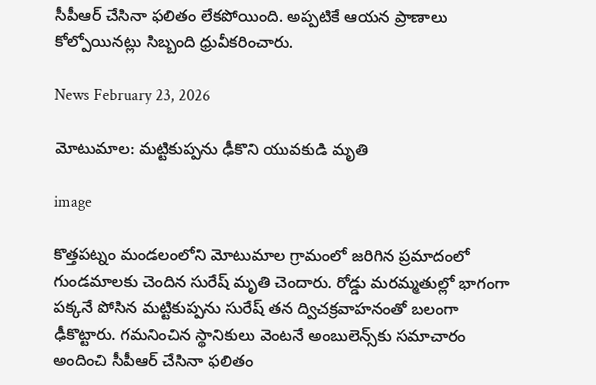సీపీఆర్ చేసినా ఫలితం లేకపోయింది. అప్పటికే ఆయన ప్రాణాలు కోల్పోయినట్లు సిబ్బంది ధ్రువీకరించారు.

News February 23, 2026

మోటుమాల: మట్టికుప్పను ఢీకొని యువకుడి మృతి

image

కొత్తపట్నం మండలంలోని మోటుమాల గ్రామంలో జరిగిన ప్రమాదంలో గుండమాలకు చెందిన సురేష్‌ మృతి చెందారు. రోడ్డు మరమ్మతుల్లో భాగంగా పక్కనే పోసిన మట్టికుప్పను సురేష్ తన ద్విచక్రవాహనంతో బలంగా ఢీకొట్టారు. గమనించిన స్థానికులు వెంటనే అంబులెన్స్‌కు సమాచారం అందించి సీపీఆర్ చేసినా ఫలితం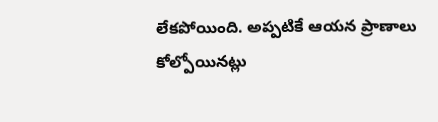లేకపోయింది. అప్పటికే ఆయన ప్రాణాలు కోల్పోయినట్లు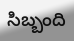సిబ్బంది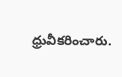ధ్రువీకరించారు.